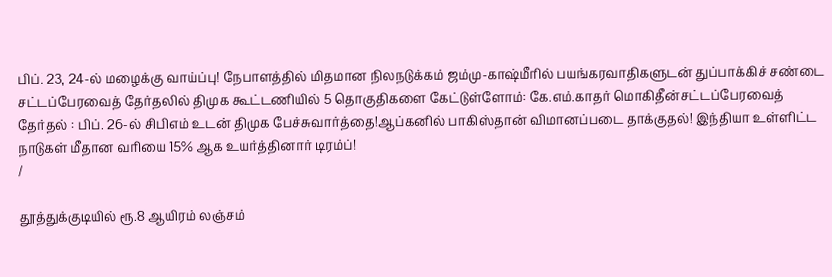பிப். 23, 24-ல் மழைக்கு வாய்ப்பு! நேபாளத்தில் மிதமான நிலநடுக்கம் ஜம்மு-காஷ்மீரில் பயங்கரவாதிகளுடன் துப்பாக்கிச் சண்டை சட்டப்பேரவைத் தேர்தலில் திமுக கூட்டணியில் 5 தொகுதிகளை கேட்டுள்ளோம்: கே.எம்.காதர் மொகிதீன்சட்டப்பேரவைத் தேர்தல் : பிப். 26-ல் சிபிஎம் உடன் திமுக பேச்சுவார்த்தை!ஆப்கனில் பாகிஸ்தான் விமானப்படை தாக்குதல்! இந்தியா உள்ளிட்ட நாடுகள் மீதான வரியை 15% ஆக உயர்த்தினார் டிரம்ப்!
/

தூத்துக்குடியில் ரூ.8 ஆயிரம் லஞ்சம்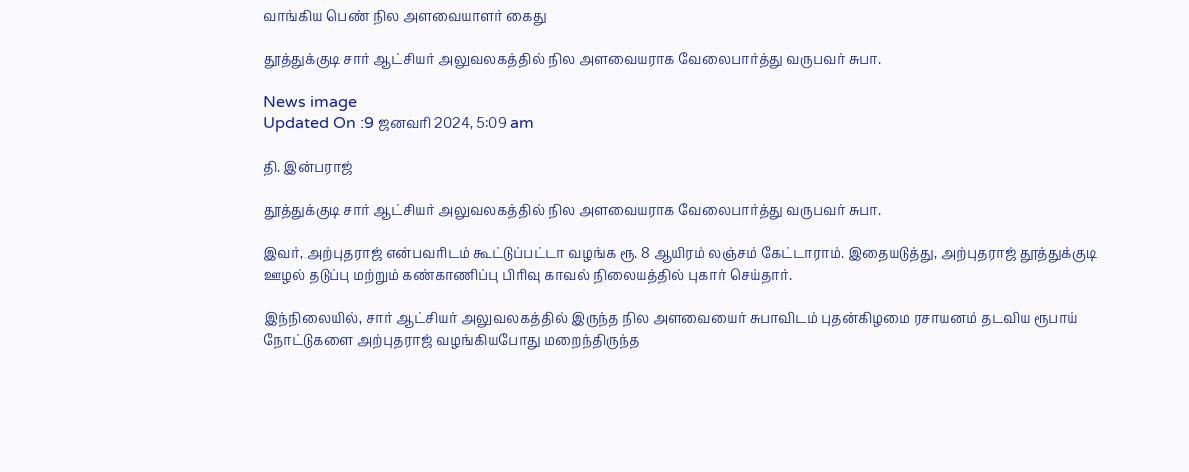வாங்கிய பெண் நில அளவையாளர் கைது

தூத்துக்குடி சார் ஆட்சியர் அலுவலகத்தில் நில அளவையராக வேலைபார்த்து வருபவர் சுபா.

News image
Updated On :9 ஜனவரி 2024, 5:09 am

தி. இன்பராஜ்

தூத்துக்குடி சார் ஆட்சியர் அலுவலகத்தில் நில அளவையராக வேலைபார்த்து வருபவர் சுபா.

இவர், அற்புதராஜ் என்பவரிடம் கூட்டுப்பட்டா வழங்க ரூ. 8 ஆயிரம் லஞ்சம் கேட்டாராம். இதையடுத்து, அற்புதராஜ் தூத்துக்குடி ஊழல் தடுப்பு மற்றும் கண்காணிப்பு பிரிவு காவல் நிலையத்தில் புகார் செய்தார்.

இந்நிலையில், சார் ஆட்சியர் அலுவலகத்தில் இருந்த நில அளவையைர் சுபாவிடம் புதன்கிழமை ரசாயனம் தடவிய ரூபாய் நோட்டுகளை அற்புதராஜ் வழங்கியபோது மறைந்திருந்த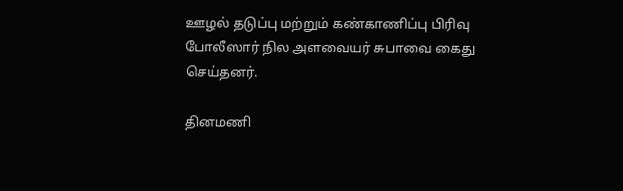ஊழல் தடுப்பு மற்றும் கண்காணிப்பு பிரிவு போலீஸார் நில அளவையர் சுபாவை கைது செய்தனர்.

தினமணி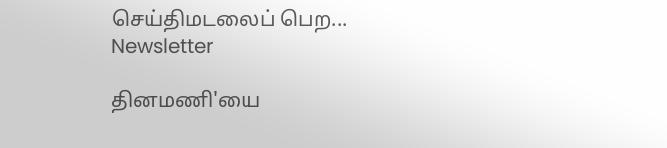செய்திமடலைப் பெற... Newsletter

தினமணி'யை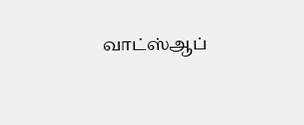வாட்ஸ்ஆப்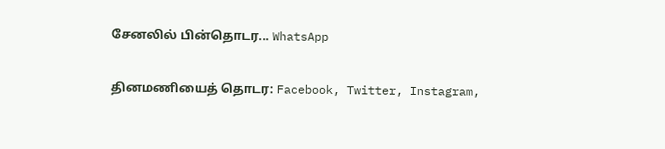சேனலில் பின்தொடர... WhatsApp

தினமணியைத் தொடர: Facebook, Twitter, Instagram,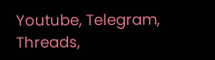Youtube, Telegram, Threads,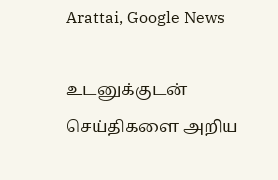Arattai, Google News

உடனுக்குடன் செய்திகளை அறிய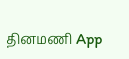தினமணி App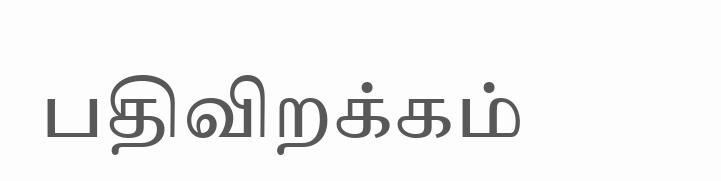பதிவிறக்கம்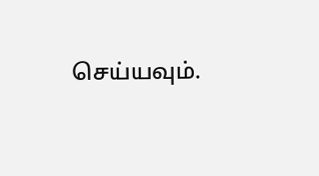செய்யவும்.